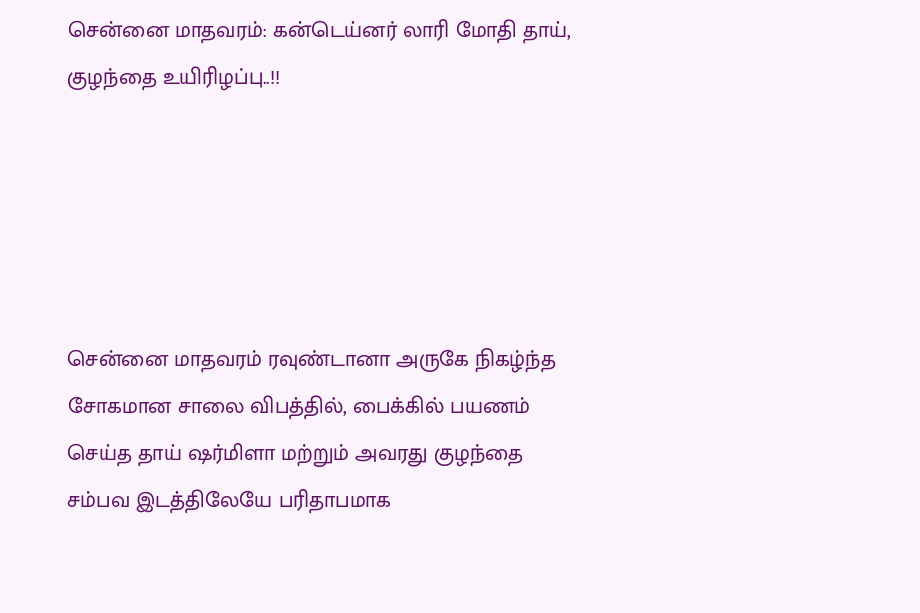சென்னை மாதவரம்: கன்டெய்னர் லாரி மோதி தாய், குழந்தை உயிரிழப்பு..!!





சென்னை மாதவரம் ரவுண்டானா அருகே நிகழ்ந்த சோகமான சாலை விபத்தில், பைக்கில் பயணம் செய்த தாய் ஷர்மிளா மற்றும் அவரது குழந்தை சம்பவ இடத்திலேயே பரிதாபமாக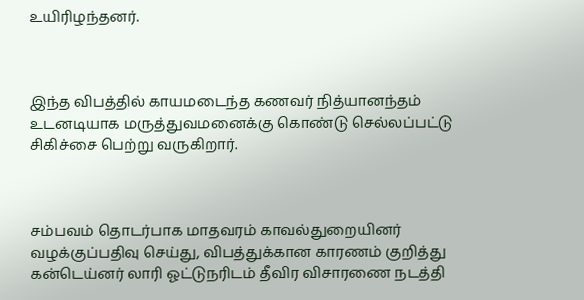உயிரிழந்தனர்.



இந்த விபத்தில் காயமடைந்த கணவர் நித்யானந்தம் உடனடியாக மருத்துவமனைக்கு கொண்டு செல்லப்பட்டு சிகிச்சை பெற்று வருகிறார்.



சம்பவம் தொடர்பாக மாதவரம் காவல்துறையினர் வழக்குப்பதிவு செய்து, விபத்துக்கான காரணம் குறித்து கன்டெய்னர் லாரி ஓட்டுநரிடம் தீவிர விசாரணை நடத்தி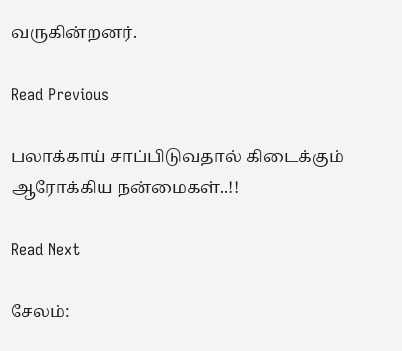வருகின்றனர்.

Read Previous

பலாக்காய் சாப்பிடுவதால் கிடைக்கும் ஆரோக்கிய நன்மைகள்..!!

Read Next

சேலம்: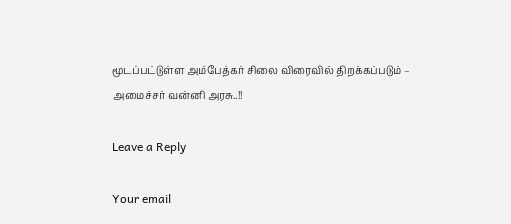மூடப்பட்டுள்ள அம்பேத்கர் சிலை விரைவில் திறக்கப்படும் – அமைச்சர் வன்னி அரசு..!!

Leave a Reply

Your email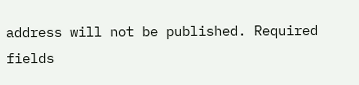address will not be published. Required fields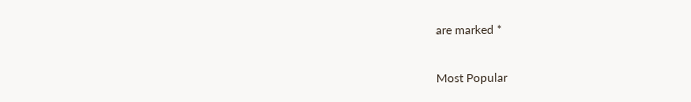are marked *

Most Popular